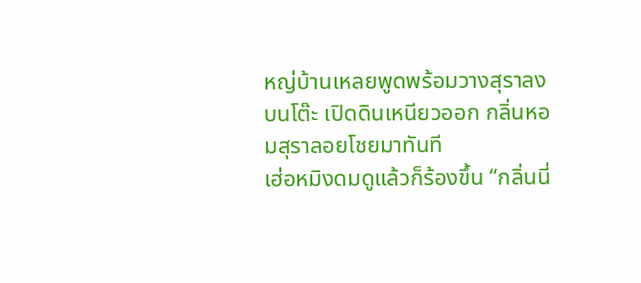หญ่บ้านเหลยพูดพร้อมวางสุราลงบนโต๊ะ เปิดดินเหนียวออก กลิ่นหอมสุราลอยโชยมาทันที
เฮ่อหมิงดมดูแล้วก็ร้องขึ้น “กลิ่นนี่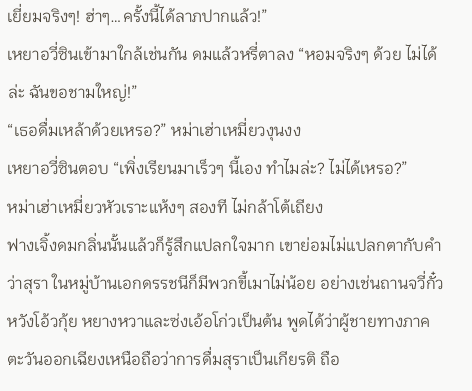เยี่ยมจริงๆ! ฮ่าๆ…ครั้งนี้ได้ลาภปากแล้ว!”
เหยาอวี่ซินเข้ามาใกล้เช่นกัน ดมแล้วหรี่ตาลง “หอมจริงๆ ด้วย ไม่ได้ล่ะ ฉันขอชามใหญ่!”
“เธอดื่มเหล้าด้วยเหรอ?” หม่าเฮ่าเหมี่ยวงุนงง
เหยาอวี่ซินตอบ “เพิ่งเรียนมาเร็วๆ นี้เอง ทำไมล่ะ? ไม่ได้เหรอ?”
หม่าเฮ่าเหมี่ยวหัวเราะแห้งๆ สองที ไม่กล้าโต้เถียง
ฟางเจิ้งดมกลิ่นนั้นแล้วก็รู้สึกแปลกใจมาก เขาย่อมไม่แปลกตากับคำว่าสุรา ในหมู่บ้านเอกดรรชนีก็มีพวกขี้เมาไม่น้อย อย่างเช่นถานจวี่กั๋ว หวังโอ้วกุ้ย หยางหวาและซ่งเอ้อโก่วเป็นต้น พูดได้ว่าผู้ชายทางภาคตะวันออกเฉียงเหนือถือว่าการดื่มสุราเป็นเกียรติ ถือ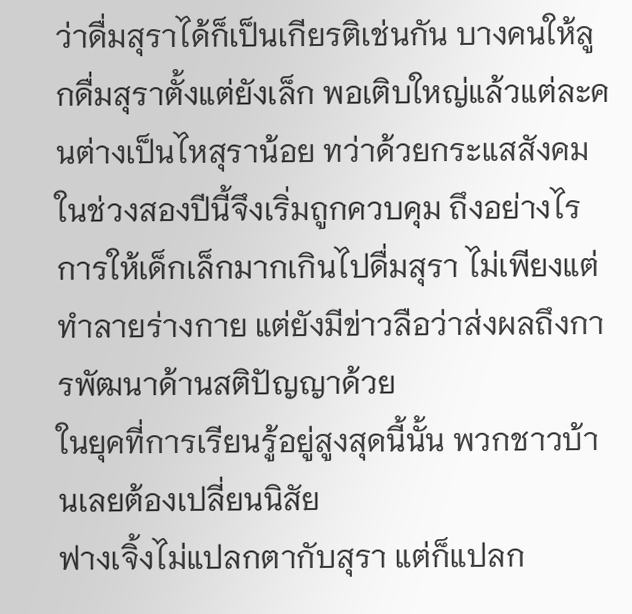ว่าดื่มสุราได้ก็เป็นเกียรติเช่นกัน บางคนให้ลูกดื่มสุราตั้งแต่ยังเล็ก พอเติบใหญ่แล้วแต่ละคนต่างเป็นไหสุราน้อย ทว่าด้วยกระแสสังคมในช่วงสองปีนี้จึงเริ่มถูกควบคุม ถึงอย่างไรการให้เด็กเล็กมากเกินไปดื่มสุรา ไม่เพียงแต่ทำลายร่างกาย แต่ยังมีข่าวลือว่าส่งผลถึงการพัฒนาด้านสติปัญญาด้วย
ในยุคที่การเรียนรู้อยู่สูงสุดนี้นั้น พวกชาวบ้านเลยต้องเปลี่ยนนิสัย
ฟางเจิ้งไม่แปลกตากับสุรา แต่ก็แปลก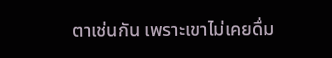ตาเช่นกัน เพราะเขาไม่เคยดื่ม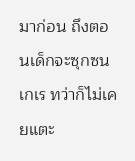มาก่อน ถึงตอนเด็กจะซุกซนเกเร ทว่าก็ไม่เคยแตะ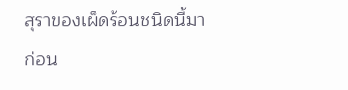สุราของเผ็ดร้อนชนิดนี้มาก่อน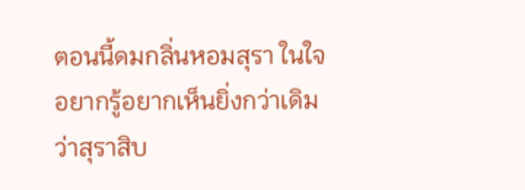ตอนนี้ดมกลิ่นหอมสุรา ในใจอยากรู้อยากเห็นยิ่งกว่าเดิมว่าสุราสิบ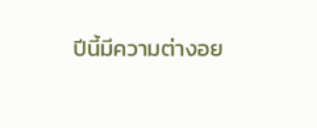ปีนี้มีความต่างอย